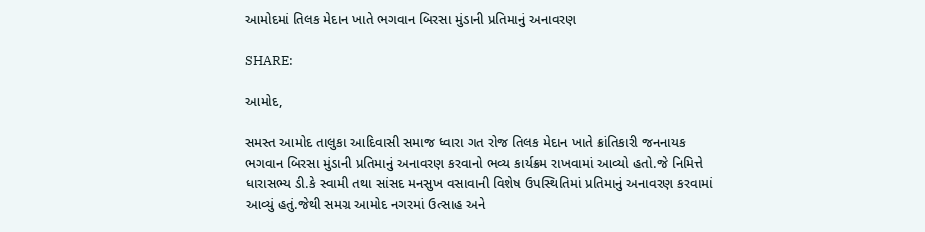આમોદમાં તિલક મેદાન ખાતે ભગવાન બિરસા મુંડાની પ્રતિમાનું અનાવરણ

SHARE:

આમોદ,

સમસ્ત આમોદ તાલુકા આદિવાસી સમાજ ધ્વારા ગત રોજ તિલક મેદાન ખાતે ક્રાંતિકારી જનનાયક ભગવાન બિરસા મુંડાની પ્રતિમાનું અનાવરણ કરવાનો ભવ્ય કાર્યક્રમ રાખવામાં આવ્યો હતો.જે નિમિત્તે ધારાસભ્ય ડી.કે સ્વામી તથા સાંસદ મનસુખ વસાવાની વિશેષ ઉપસ્થિતિમાં પ્રતિમાનું અનાવરણ કરવામાં આવ્યું હતું.જેથી સમગ્ર આમોદ નગરમાં ઉત્સાહ અને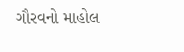ગૌરવનો માહોલ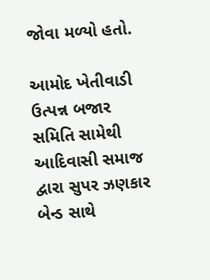જોવા મળ્યો હતો.

આમોદ ખેતીવાડી ઉત્પન્ન બજાર સમિતિ સામેથી આદિવાસી સમાજ દ્વારા સુપર ઝણકાર બેન્ડ સાથે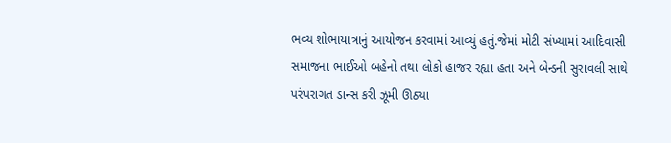ભવ્ય શોભાયાત્રાનું આયોજન કરવામાં આવ્યું હતું.જેમાં મોટી સંખ્યામાં આદિવાસી સમાજના ભાઈઓ બહેનો તથા લોકો હાજર રહ્યા હતા અને બેન્ડની સુરાવલી સાથે પરંપરાગત ડાન્સ કરી ઝૂમી ઊઠ્યા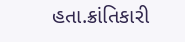હતા.ક્રાંતિકારી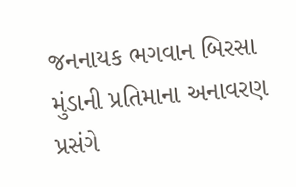જનનાયક ભગવાન બિરસા મુંડાની પ્રતિમાના અનાવરણ પ્રસંગે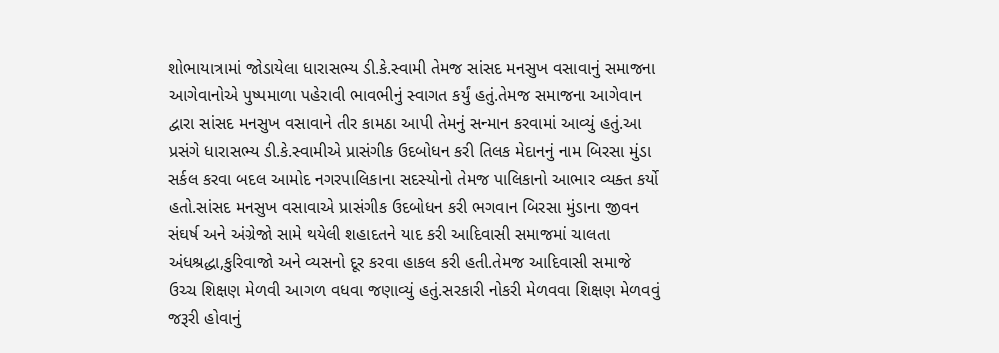શોભાયાત્રામાં જોડાયેલા ધારાસભ્ય ડી.કે.સ્વામી તેમજ સાંસદ મનસુખ વસાવાનું સમાજના આગેવાનોએ પુષ્પમાળા પહેરાવી ભાવભીનું સ્વાગત કર્યું હતું.તેમજ સમાજના આગેવાન દ્વારા સાંસદ મનસુખ વસાવાને તીર કામઠા આપી તેમનું સન્માન કરવામાં આવ્યું હતું.આ પ્રસંગે ધારાસભ્ય ડી.કે.સ્વામીએ પ્રાસંગીક ઉદબોધન કરી તિલક મેદાનનું નામ બિરસા મુંડા સર્કલ કરવા બદલ આમોદ નગરપાલિકાના સદસ્યોનો તેમજ પાલિકાનો આભાર વ્યક્ત કર્યો હતો.સાંસદ મનસુખ વસાવાએ પ્રાસંગીક ઉદબોધન કરી ભગવાન બિરસા મુંડાના જીવન સંઘર્ષ અને અંગ્રેજો સામે થયેલી શહાદતને યાદ કરી આદિવાસી સમાજમાં ચાલતા અંધશ્રદ્ધા,કુરિવાજો અને વ્યસનો દૂર કરવા હાકલ કરી હતી.તેમજ આદિવાસી સમાજે ઉચ્ચ શિક્ષણ મેળવી આગળ વધવા જણાવ્યું હતું.સરકારી નોકરી મેળવવા શિક્ષણ મેળવવું જરૂરી હોવાનું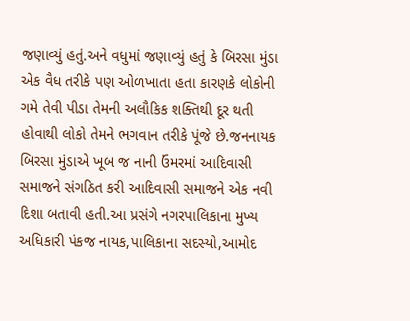જણાવ્યું હતું.અને વધુમાં જણાવ્યું હતું કે બિરસા મુંડા એક વૈધ તરીકે પણ ઓળખાતા હતા કારણકે લોકોની ગમે તેવી પીડા તેમની અલૌકિક શક્તિથી દૂર થતી હોવાથી લોકો તેમને ભગવાન તરીકે પૂંજે છે.જનનાયક બિરસા મુંડાએ ખૂબ જ નાની ઉંમરમાં આદિવાસી સમાજને સંગઠિત કરી આદિવાસી સમાજને એક નવી દિશા બતાવી હતી.આ પ્રસંગે નગરપાલિકાના મુખ્ય અધિકારી પંકજ નાયક,પાલિકાના સદસ્યો,આમોદ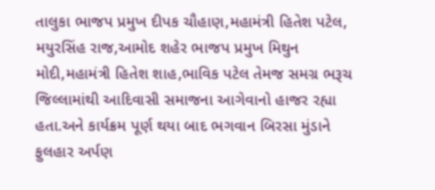તાલુકા ભાજપ પ્રમુખ દીપક ચૌહાણ,મહામંત્રી હિતેશ પટેલ, મયુરસિંહ રાજ,આમોદ શહેર ભાજપ પ્રમુખ મિથુન મોદી,મહામંત્રી હિતેશ શાહ,ભાવિક પટેલ તેમજ સમગ્ર ભરૂચ જિલ્લામાંથી આદિવાસી સમાજના આગેવાનો હાજર રહ્યા હતા.અને કાર્યક્રમ પૂર્ણ થયા બાદ ભગવાન બિરસા મુંડાને ફુલહાર અર્પણ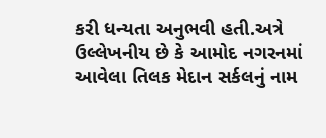કરી ધન્યતા અનુભવી હતી.અત્રે ઉલ્લેખનીય છે કે આમોદ નગરનમાં આવેલા તિલક મેદાન સર્કલનું નામ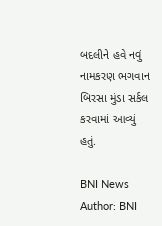બદલીને હવે નવું નામકરણ ભગવાન બિરસા મુંડા સર્કલ કરવામાં આવ્યું હતું.

BNI News
Author: BNI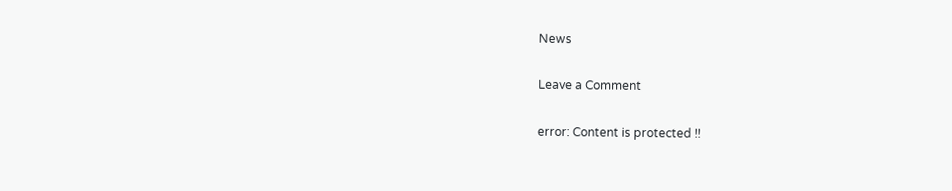News

Leave a Comment

error: Content is protected !!